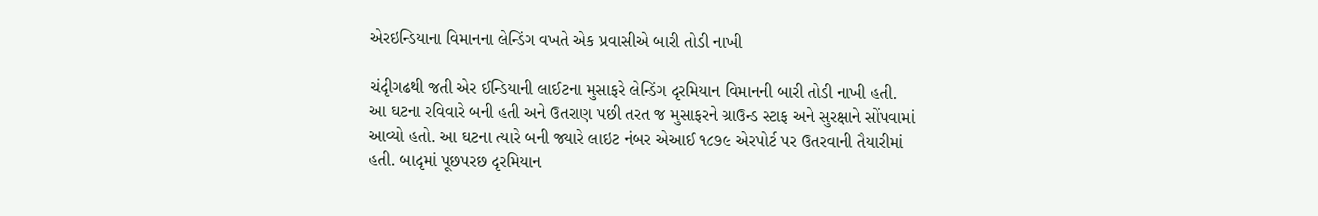એરઇન્ડિયાના વિમાનના લેન્ડિંગ વખતે એક પ્રવાસીએ બારી તોડી નાખી

ચંદૃીગઢથી જતી એર ઈન્ડિયાની લાઈટના મુસાફરે લેન્ડિંગ દૃરમિયાન વિમાનની બારી તોડી નાખી હતી. આ ઘટના રવિવારે બની હતી અને ઉતરાણ પછી તરત જ મુસાફરને ગ્રાઉન્ડ સ્ટાફ અને સુરક્ષાને સોંપવામાં આવ્યો હતો. આ ઘટના ત્યારે બની જ્યારે લાઇટ નંબર એઆઈ ૧૮૭૯ એરપોર્ટ પર ઉતરવાની તૈયારીમાં હતી. બાદૃમાં પૂછપરછ દૃરમિયાન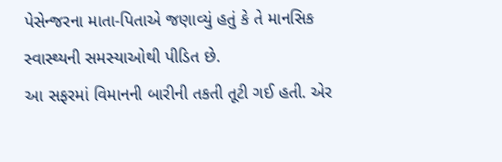પેસેન્જરના માતા-પિતાએ જણાવ્યું હતું કે તે માનસિક સ્વાસ્થ્યની સમસ્યાઓથી પીડિત છે.
આ સફરમાં વિમાનની બારીની તકતી તૂટી ગઈ હતી. એર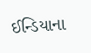ઈન્ડિયાના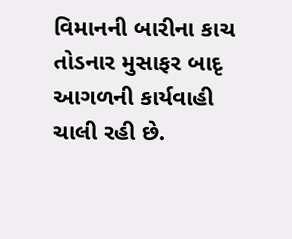વિમાનની બારીના કાચ તોડનાર મુસાફર બાદૃ આગળની કાર્યવાહી ચાલી રહી છે.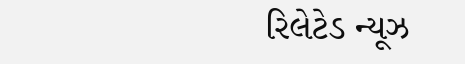રિલેટેડ ન્યૂઝ